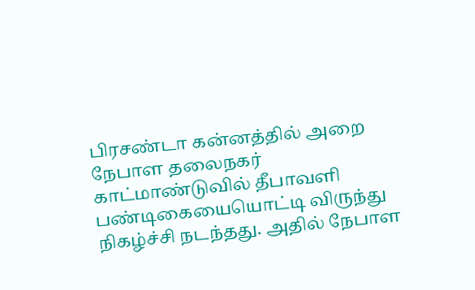பிரசண்டா கன்னத்தில் அறை
நேபாள தலைநகர் காட்மாண்டுவில் தீபாவளி பண்டிகையையொட்டி விருந்து நிகழ்ச்சி நடந்தது. அதில் நேபாள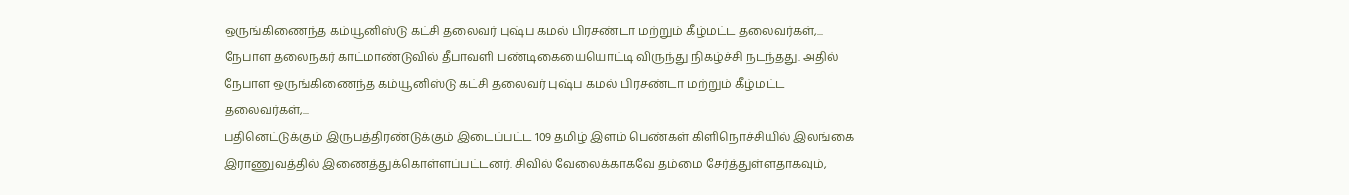ஒருங்கிணைந்த கம்யூனிஸ்டு கட்சி தலைவர் புஷ்ப கமல் பிரசண்டா மற்றும் கீழ்மட்ட தலைவர்கள்,...
நேபாள தலைநகர் காட்மாண்டுவில் தீபாவளி பண்டிகையையொட்டி விருந்து நிகழ்ச்சி நடந்தது. அதில் நேபாள ஒருங்கிணைந்த கம்யூனிஸ்டு கட்சி தலைவர் புஷ்ப கமல் பிரசண்டா மற்றும் கீழ்மட்ட தலைவர்கள்,...
பதினெட்டுக்கும் இருபத்திரண்டுக்கும் இடைப்பட்ட 109 தமிழ் இளம் பெண்கள் கிளிநொச்சியில் இலங்கை இராணுவத்தில் இணைத்துக்கொள்ளப்பட்டனர். சிவில் வேலைக்காகவே தம்மை சேர்த்துள்ளதாகவும்,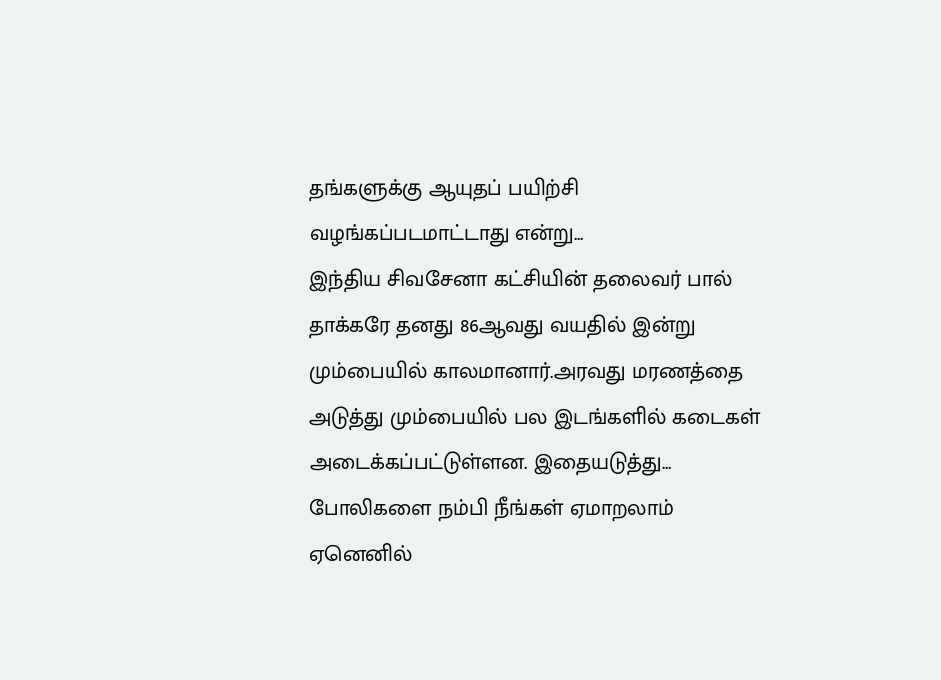தங்களுக்கு ஆயுதப் பயிற்சி வழங்கப்படமாட்டாது என்று...
இந்திய சிவசேனா கட்சியின் தலைவர் பால் தாக்கரே தனது 86ஆவது வயதில் இன்று மும்பையில் காலமானார்.அரவது மரணத்தை அடுத்து மும்பையில் பல இடங்களில் கடைகள் அடைக்கப்பட்டுள்ளன. இதையடுத்து...
போலிகளை நம்பி நீங்கள் ஏமாறலாம் ஏனெனில்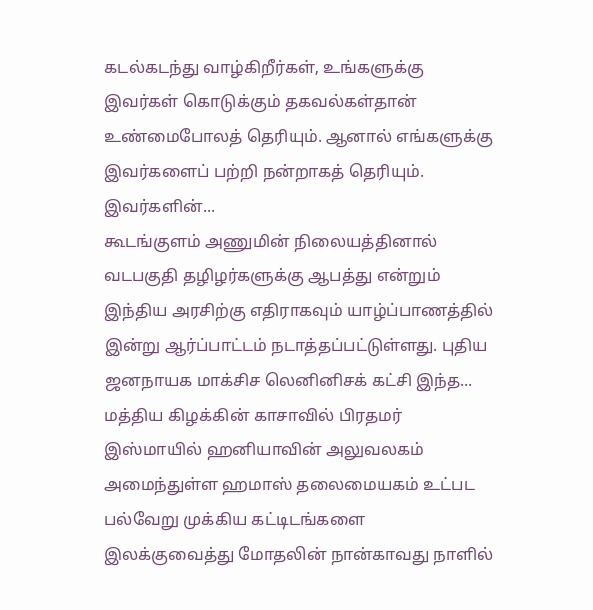கடல்கடந்து வாழ்கிறீர்கள், உங்களுக்கு இவர்கள் கொடுக்கும் தகவல்கள்தான் உண்மைபோலத் தெரியும். ஆனால் எங்களுக்கு இவர்களைப் பற்றி நன்றாகத் தெரியும். இவர்களின்...
கூடங்குளம் அணுமின் நிலையத்தினால் வடபகுதி தழிழர்களுக்கு ஆபத்து என்றும் இந்திய அரசிற்கு எதிராகவும் யாழ்ப்பாணத்தில் இன்று ஆர்ப்பாட்டம் நடாத்தப்பட்டுள்ளது. புதிய ஜனநாயக மாக்சிச லெனினிசக் கட்சி இந்த...
மத்திய கிழக்கின் காசாவில் பிரதமர் இஸ்மாயில் ஹனியாவின் அலுவலகம் அமைந்துள்ள ஹமாஸ் தலைமையகம் உட்பட பல்வேறு முக்கிய கட்டிடங்களை இலக்குவைத்து மோதலின் நான்காவது நாளில்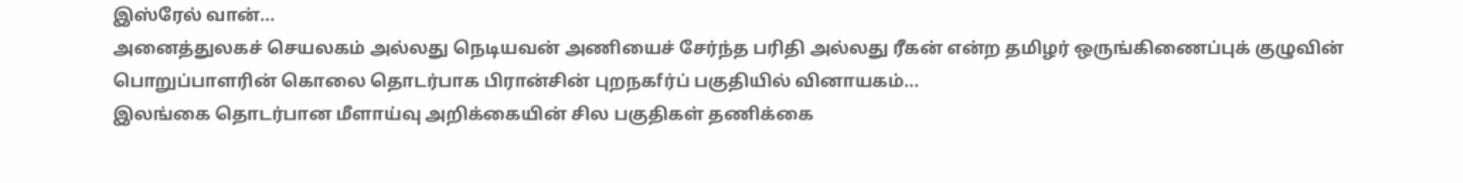இஸ்ரேல் வான்...
அனைத்துலகச் செயலகம் அல்லது நெடியவன் அணியைச் சேர்ந்த பரிதி அல்லது ரீகன் என்ற தமிழர் ஒருங்கிணைப்புக் குழுவின் பொறுப்பாளரின் கொலை தொடர்பாக பிரான்சின் புறநகfர்ப் பகுதியில் வினாயகம்...
இலங்கை தொடர்பான மீளாய்வு அறிக்கையின் சில பகுதிகள் தணிக்கை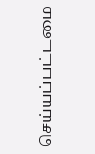செய்யப்பட்டமை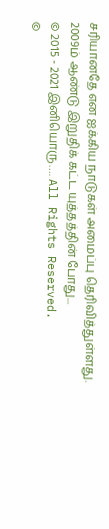சரியானதே என ஐக்கிய நாடுகள் அமைப்பு தெரிவித்துள்ளது. 2009ம் ஆண்டு இறுதிக் கட்ட யுத்தத்தின் போது...
© 2015 - 2021 இனியொரு…. All Rights Reserved.
©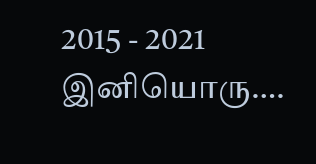2015 - 2021 இனியொரு….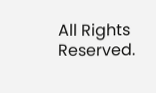All Rights Reserved.